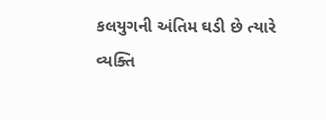કલયુગની અંતિમ ઘડી છે ત્યારે વ્યક્તિ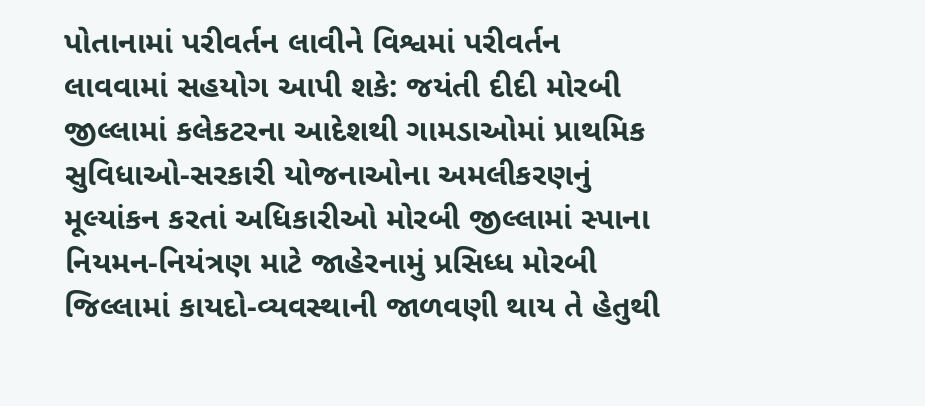પોતાનામાં પરીવર્તન લાવીને વિશ્વમાં પરીવર્તન લાવવામાં સહયોગ આપી શકે: જયંતી દીદી મોરબી જીલ્લામાં કલેકટરના આદેશથી ગામડાઓમાં પ્રાથમિક સુવિધાઓ-સરકારી યોજનાઓના અમલીકરણનું મૂલ્યાંકન કરતાં અધિકારીઓ મોરબી જીલ્લામાં સ્પાના નિયમન-નિયંત્રણ માટે જાહેરનામું પ્રસિધ્ધ મોરબી જિલ્લામાં કાયદો-વ્યવસ્થાની જાળવણી થાય તે હેતુથી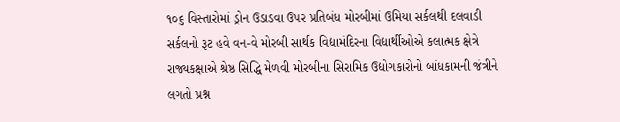૧૦૬ વિસ્તારોમાં ડ્રોન ઉડાડવા ઉપર પ્રતિબંધ મોરબીમાં ઉમિયા સર્કલથી દલવાડી સર્કલનો રૂટ હવે વન-વે મોરબી સાર્થક વિદ્યામંદિરના વિદ્યાર્થીઓએ કલાત્મક ક્ષેત્રે રાજ્યકક્ષાએ શ્રેષ્ઠ સિદ્ધિ મેળવી મોરબીના સિરામિક ઉદ્યોગકારોનો બાંધકામની જંત્રીને લગતો પ્રશ્ન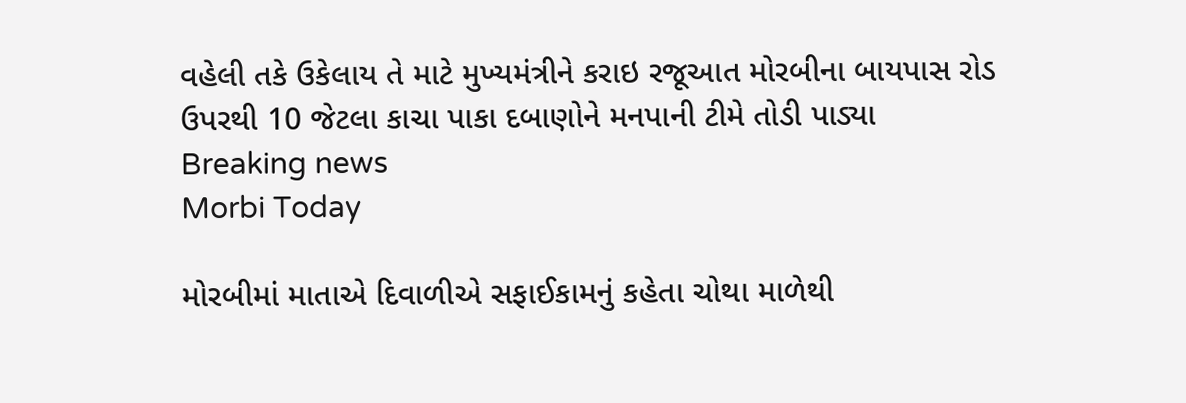વહેલી તકે ઉકેલાય તે માટે મુખ્યમંત્રીને કરાઇ રજૂઆત મોરબીના બાયપાસ રોડ ઉપરથી 10 જેટલા કાચા પાકા દબાણોને મનપાની ટીમે તોડી પાડ્યા
Breaking news
Morbi Today

મોરબીમાં માતાએ દિવાળીએ સફાઈકામનું કહેતા ચોથા માળેથી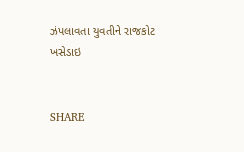ઝંપલાવતા યુવતીને રાજકોટ ખસેડાઇ


SHARE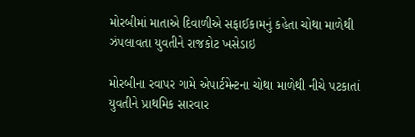મોરબીમાં માતાએ દિવાળીએ સફાઈકામનું કહેતા ચોથા માળેથી ઝંપલાવતા યુવતીને રાજકોટ ખસેડાઇ

મોરબીના રવાપર ગામે એપાર્ટમેન્ટના ચોથા માળેથી નીચે પટકાતાં યુવતીને પ્રાથમિક સારવાર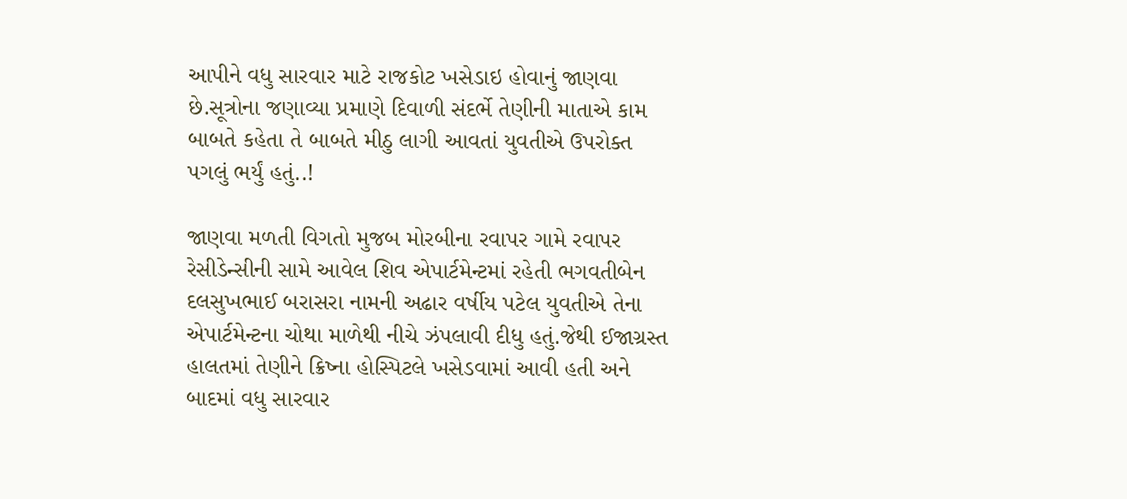આપીને વધુ સારવાર માટે રાજકોટ ખસેડાઇ હોવાનું જાણવા છે.સૂત્રોના જણાવ્યા પ્રમાણે દિવાળી સંદર્ભે તેણીની માતાએ કામ બાબતે કહેતા તે બાબતે મીઠુ લાગી આવતાં યુવતીએ ઉપરોક્ત પગલું ભર્યું હતું..!

જાણવા મળતી વિગતો મુજબ મોરબીના રવાપર ગામે રવાપર રેસીડેન્સીની સામે આવેલ શિવ એપાર્ટમેન્ટમાં રહેતી ભગવતીબેન દલસુખભાઈ બરાસરા નામની અઢાર વર્ષીય પટેલ યુવતીએ તેના એપાર્ટમેન્ટના ચોથા માળેથી નીચે ઝંપલાવી દીધુ હતું.જેથી ઈજાગ્રસ્ત હાલતમાં તેણીને ક્રિષ્ના હોસ્પિટલે ખસેડવામાં આવી હતી અને બાદમાં વધુ સારવાર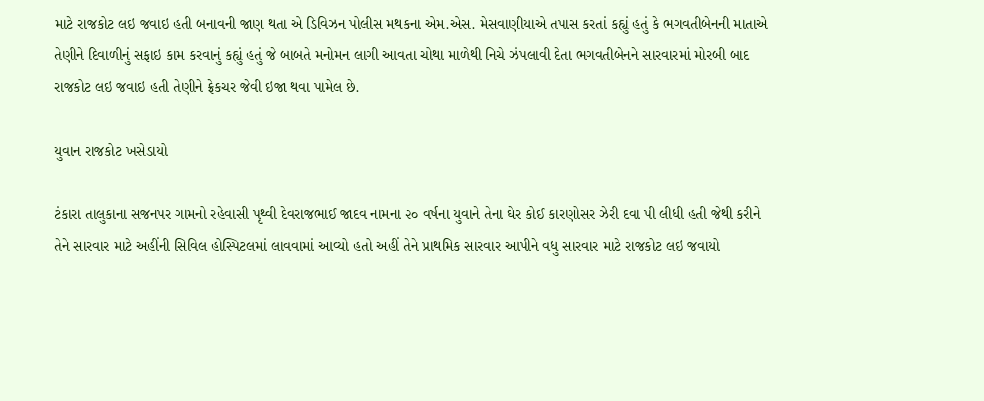માટે રાજકોટ લઇ જવાઇ હતી બનાવની જાણ થતા એ ડિવિઝન પોલીસ મથકના એમ.એસ. મેસવાણીયાએ તપાસ કરતાં કહ્યું હતું કે ભગવતીબેનની માતાએ તેણીને દિવાળીનું સફાઇ કામ કરવાનું કહ્યું હતું જે બાબતે મનોમન લાગી આવતા ચોથા માળેથી નિચે ઝંપલાવી દેતા ભગવતીબેનને સારવારમાં મોરબી બાદ રાજકોટ લઇ જવાઇ હતી તેણીને ફ્રેકચર જેવી ઇજા થવા પામેલ છે.

યુવાન રાજકોટ ખસેડાયો

ટંકારા તાલુકાના સજનપર ગામનો રહેવાસી પૃથ્વી દેવરાજભાઈ જાદવ નામના ૨૦ વર્ષના યુવાને તેના ઘેર કોઈ કારણોસર ઝેરી દવા પી લીધી હતી જેથી કરીને તેને સારવાર માટે અહીંની સિવિલ હોસ્પિટલમાં લાવવામાં આવ્યો હતો અહીં તેને પ્રાથમિક સારવાર આપીને વધુ સારવાર માટે રાજકોટ લઇ જવાયો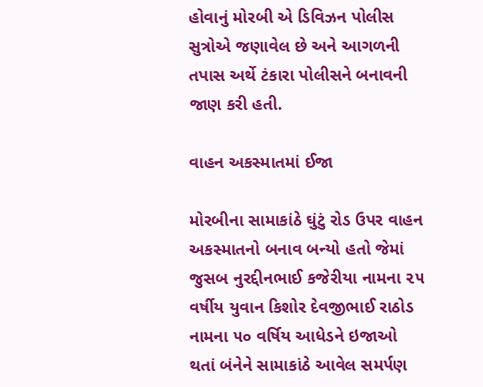હોવાનું મોરબી એ ડિવિઝન પોલીસ સુત્રોએ જણાવેલ છે અને આગળની તપાસ અર્થે ટંકારા પોલીસને બનાવની જાણ કરી હતી.

વાહન અકસ્માતમાં ઈજા

મોરબીના સામાકાંઠે ઘુંટું રોડ ઉપર વાહન અકસ્માતનો બનાવ બન્યો હતો જેમાં જુસબ નુરદ્દીનભાઈ કજેરીયા નામના ૨૫ વર્ષીય યુવાન કિશોર દેવજીભાઈ રાઠોડ નામના ૫૦ વર્ષિય આધેડને ઇજાઓ થતાં બંનેને સામાકાંઠે આવેલ સમર્પણ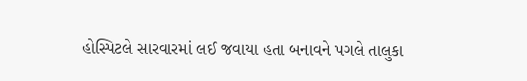હોસ્પિટલે સારવારમાં લઈ જવાયા હતા બનાવને પગલે તાલુકા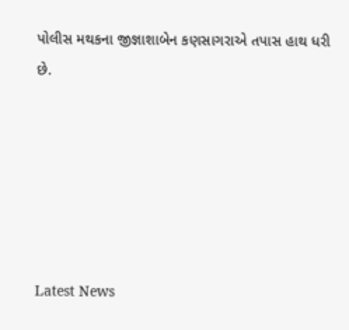પોલીસ મથકના જીજ્ઞાશાબેન કણસાગરાએ તપાસ હાથ ધરી છે.






Latest News